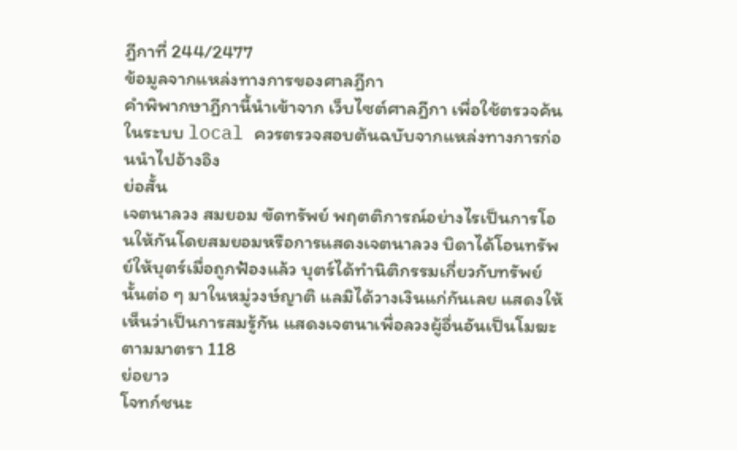ฎีกาที่ 244/2477
ข้อมูลจากแหล่งทางการของศาลฎีกา
คำพิพากษาฎีกานี้นำเข้าจาก เว็บไซต์ศาลฎีกา เพื่อใช้ตรวจค้นในระบบ local ควรตรวจสอบต้นฉบับจากแหล่งทางการก่อนนำไปอ้างอิง
ย่อสั้น
เจตนาลวง สมยอม ขัดทรัพย์ พฤตติการณ์อย่างไรเป็นการโอนให้กันโดยสมยอมหรือการแสดงเจตนาลวง บิดาได้โอนทรัพย์ให้บุตร์เมื่อถูกฟ้องแล้ว บุตร์ได้ทำนิติกรรมเกี่ยวกับทรัพย์นั้นต่อ ๆ มาในหมู่วงษ์ญาติ แลมิได้วางเงินแก่กันเลย แสดงให้เห็นว่าเป็นการสมรู้กัน แสดงเจตนาเพื่อลวงผู้อื่นอันเป็นโมฆะตามมาตรา 118
ย่อยาว
โจทก์ชนะ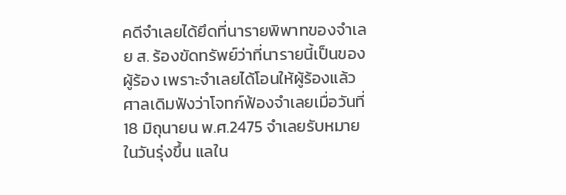คดีจำเลยได้ยึดที่นารายพิพาทของจำเลย ส. ร้องขัดทรัพย์ว่าที่นารายนี้เป็นของผู้ร้อง เพราะจำเลยได้โอนให้ผู้ร้องแล้ว ศาลเดิมฟังว่าโจทก์ฟ้องจำเลยเมื่อวันที่ 18 มิถุนายน พ.ศ.2475 จำเลยรับหมายในวันรุ่งขึ้น แลใน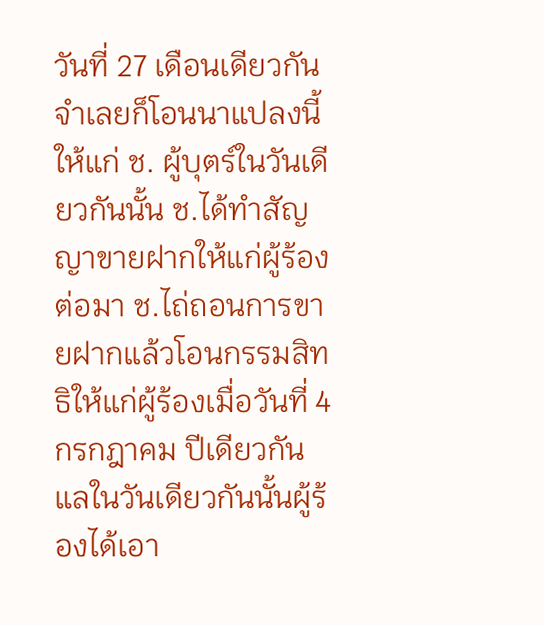วันที่ 27 เดือนเดียวกันจำเลยก็โอนนาแปลงนี้ให้แก่ ช. ผู้บุตร์ในวันเดียวกันนั้น ช.ได้ทำสัญญาขายฝากให้แก่ผู้ร้องต่อมา ช.ไถ่ถอนการขายฝากแล้วโอนกรรมสิทธิให้แก่ผู้ร้องเมื่อวันที่ 4 กรกฎาคม ปีเดียวกัน แลในวันเดียวกันนั้นผู้ร้องได้เอา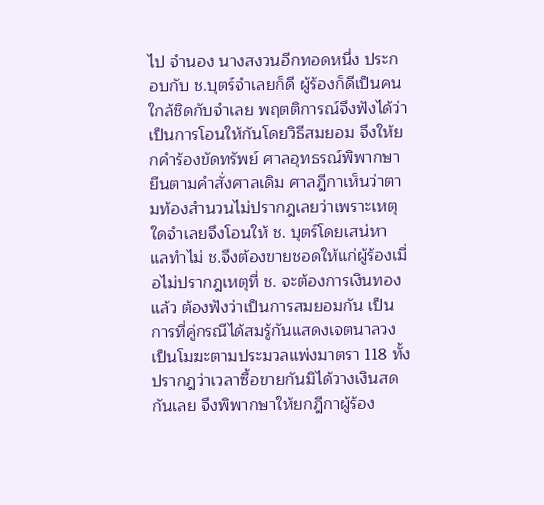ไป จำนอง นางสงวนอีกทอดหนึ่ง ประกอบกับ ช.บุตร์จำเลยก็ดี ผู้ร้องก็ดีเป็นคนใกล้ชิดกับจำเลย พฤตติการณ์จึงฟังได้ว่าเป็นการโอนให้กันโดยวิธีสมยอม จึงให้ยกคำร้องขัดทรัพย์ ศาลอุทธรณ์พิพากษายืนตามคำสั่งศาลเดิม ศาลฎีกาเห็นว่าตามท้องสำนวนไม่ปรากฎเลยว่าเพราะเหตุใดจำเลยจึงโอนให้ ช. บุตร์โดยเสน่หา แลทำไม่ ช.จึงต้องขายชอดให้แก่ผู้ร้องเมื่อไม่ปรากฎเหตุที่ ช. จะต้องการเงินทองแล้ว ต้องฟังว่าเป็นการสมยอมกัน เป็นการที่คู่กรณีได้สมรู้กันแสดงเจตนาลวงเป็นโมฆะตามประมวลแพ่งมาตรา 118 ทั้งปรากฎว่าเวลาซื้อขายกันมิได้วางเงินสดกันเลย จึงพิพากษาให้ยกฎีกาผู้ร้อง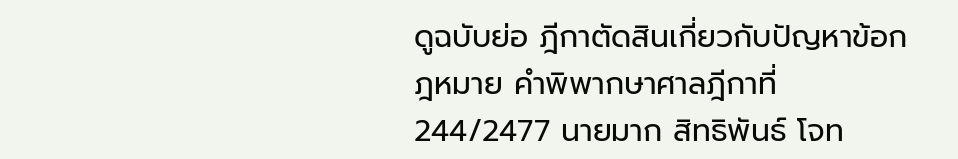ดูฉบับย่อ ฎีกาตัดสินเกี่ยวกับปัญหาข้อกฎหมาย คำพิพากษาศาลฎีกาที่ 244/2477 นายมาก สิทธิพันธ์ โจท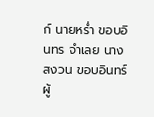ก์ นายหร่ำ ขอบอินทร จำเลย นางสงวน ขอบอินทร์ ผู้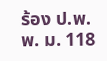ร้อง ป.พ.พ. ม. 118